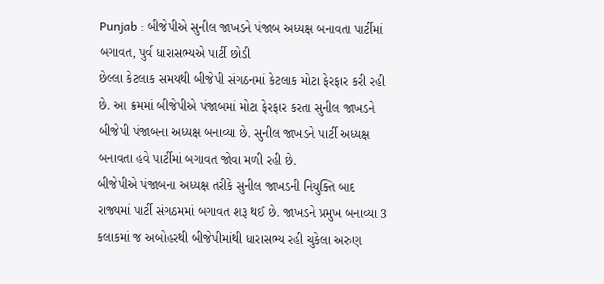Punjab : બીજેપીએ સુનીલ જાખડને પંજાબ અધ્યક્ષ બનાવતા પાર્ટીમાં બગાવત, પુર્વ ધારાસભ્યએ પાર્ટી છોડી
છેલ્લા કેટલાક સમયથી બીજેપી સંગઠનમાં કેટલાક મોટા ફેરફાર કરી રહી છે. આ ક્રમમાં બીજેપીએ પંજાબમાં મોટા ફેરફાર કરતા સુનીલ જાખડને બીજેપી પંજાબના અધ્યક્ષ બનાવ્યા છે. સુનીલ જાખડને પાર્ટી અધ્યક્ષ બનાવતા હવે પાર્ટીમાં બગાવત જોવા મળી રહી છે.
બીજેપીએ પંજાબના અધ્યક્ષ તરીકે સુનીલ જાખડની નિયુક્તિ બાદ રાજ્યમાં પાર્ટી સંગઠમમાં બગાવત શરૂ થઈ છે. જાખડને પ્રમુખ બનાવ્યા 3 કલાકમાં જ અબોહરથી બીજેપીમાંથી ધારાસભ્ય રહી ચુકેલા અરુણ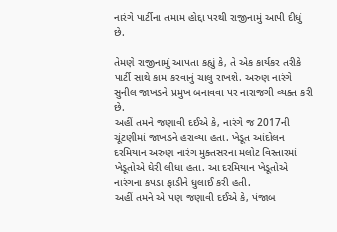નારંગે પાર્ટીના તમામ હોદ્દા પરથી રાજીનામું આપી દીધું છે.

તેમણે રાજીનામું આપતા કહ્યું કે, તે એક કાર્યકર તરીકે પાર્ટી સાથે કામ કરવાનું ચાલુ રાખશે. અરુણ નારંગે સુનીલ જાખડને પ્રમુખ બનાવવા પર નારાજગી વ્યક્ત કરી છે.
અહીં તમને જણાવી દઈએ કે, નારંગે જ 2017ની ચૂંટણીમાં જાખડને હરાવ્યા હતા. ખેડૂત આંદોલન દરમિયાન અરુણ નારંગ મુક્તસરના મલોટ વિસ્તારમાં ખેડૂતોએ ઘેરી લીધા હતા. આ દરમિયાન ખેડૂતોએ નારંગના કપડા ફાડીને ધુલાઈ કરી હતી.
અહીં તમને એ પણ જણાવી દઈએ કે, પંજાબ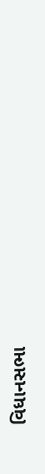વિધાનસભા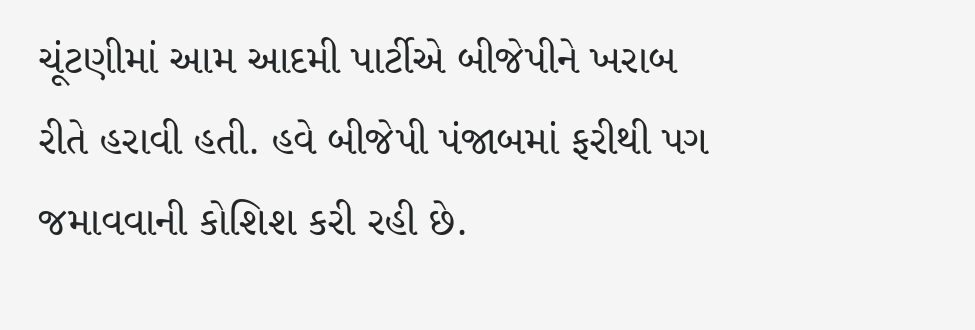ચૂંટણીમાં આમ આદમી પાર્ટીએ બીજેપીને ખરાબ રીતે હરાવી હતી. હવે બીજેપી પંજાબમાં ફરીથી પગ જમાવવાની કોશિશ કરી રહી છે.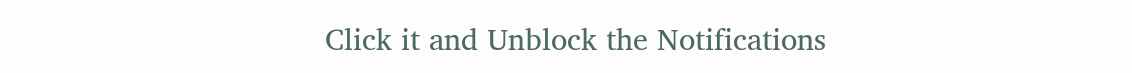Click it and Unblock the Notifications